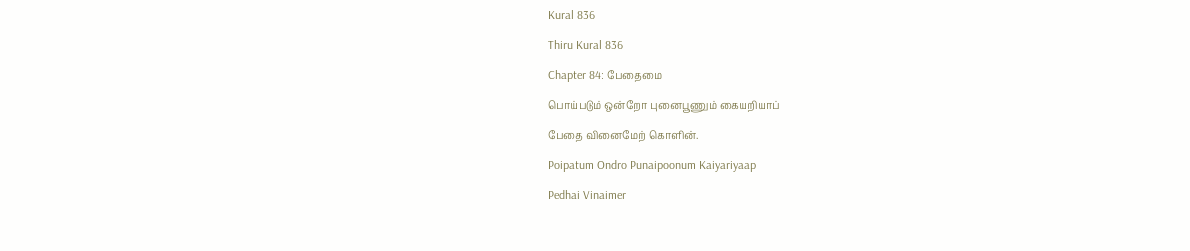Kural 836

Thiru Kural 836

Chapter 84: பேதைமை

பொய்படும் ஒன்றோ புனைபூணும் கையறியாப்

பேதை வினைமேற் கொளின்.

Poipatum Ondro Punaipoonum Kaiyariyaap

Pedhai Vinaimer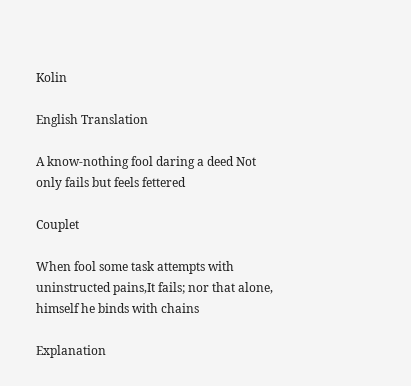Kolin

English Translation

A know-nothing fool daring a deed Not only fails but feels fettered

Couplet

When fool some task attempts with uninstructed pains,It fails; nor that alone, himself he binds with chains

Explanation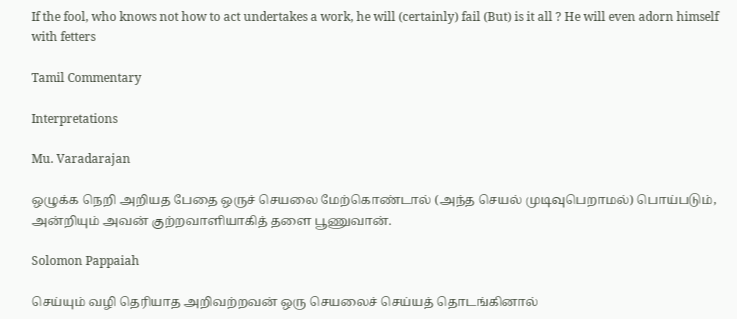If the fool, who knows not how to act undertakes a work, he will (certainly) fail (But) is it all ? He will even adorn himself with fetters

Tamil Commentary

Interpretations

Mu. Varadarajan

ஒழுக்க நெறி அறியத பேதை ஒருச் செயலை மேற்கொண்டால் (அந்த செயல் முடிவுபெறாமல்) பொய்படும், அன்றியும் அவன் குற்றவாளியாகித் தளை பூணுவான்.

Solomon Pappaiah

செய்யும் வழி தெரியாத அறிவற்றவன் ஒரு செயலைச் செய்யத் தொடங்கினால்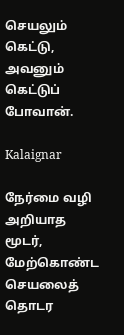செயலும் கெட்டு, அவனும் கெட்டுப் போவான்.

Kalaignar

நேர்மை வழி அறியாத மூடர், மேற்கொண்ட செயலைத் தொடர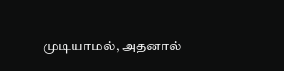முடியாமல், அதனால்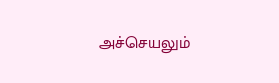அச்செயலும்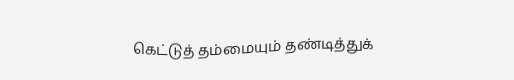கெட்டுத் தம்மையும் தண்டித்துக்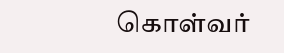கொள்வர்